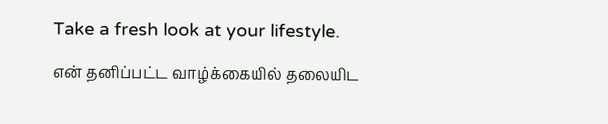Take a fresh look at your lifestyle.

என் தனிப்பட்ட வாழ்க்கையில் தலையிட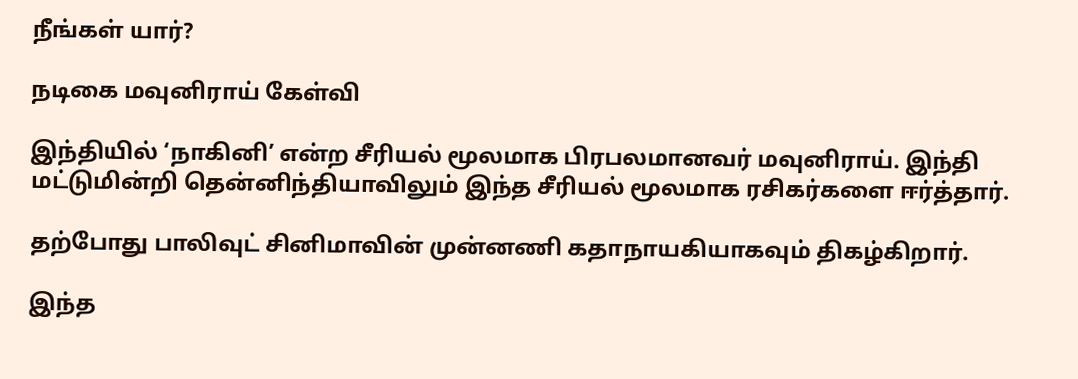நீங்கள் யார்?

நடிகை மவுனிராய் கேள்வி

இந்தியில் ‘நாகினி’ என்ற சீரியல் மூலமாக பிரபலமானவர் மவுனிராய். இந்தி மட்டுமின்றி தென்னிந்தியாவிலும் இந்த சீரியல் மூலமாக ரசிகர்களை ஈர்த்தார்.

தற்போது பாலிவுட் சினிமாவின் முன்னணி கதாநாயகியாகவும் திகழ்கிறார்.

இந்த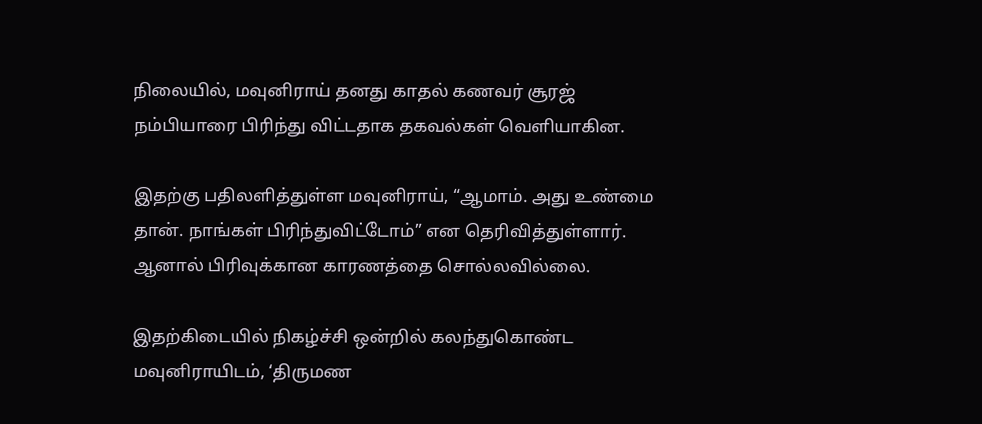நிலையில், மவுனிராய் தனது காதல் கணவர் சூரஜ் நம்பியாரை பிரிந்து விட்டதாக தகவல்கள் வெளியாகின.

இதற்கு பதிலளித்துள்ள மவுனிராய், “ஆமாம். அது உண்மை தான். நாங்கள் பிரிந்துவிட்டோம்” என தெரிவித்துள்ளார். ஆனால் பிரிவுக்கான காரணத்தை சொல்லவில்லை.

இதற்கிடையில் நிகழ்ச்சி ஒன்றில் கலந்துகொண்ட மவுனிராயிடம், ‘திருமண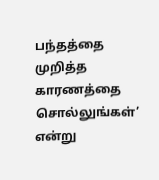பந்தத்தை முறித்த காரணத்தை சொல்லுங்கள்’ என்று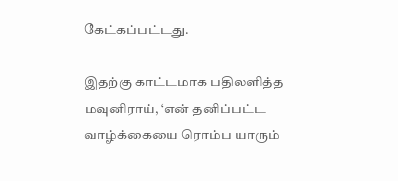கேட்கப்பட்டது.

இதற்கு காட்டமாக பதிலளித்த மவுனிராய், ‘என் தனிப்பட்ட வாழ்க்கையை ரொம்ப யாரும்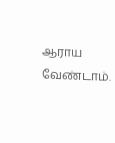ஆராய வேண்டாம்.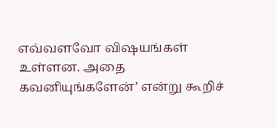எவ்வளவோ விஷயங்கள் உள்ளன. அதை கவனியுங்களேன்’ என்று கூறிச்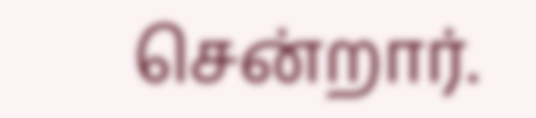சென்றார்.